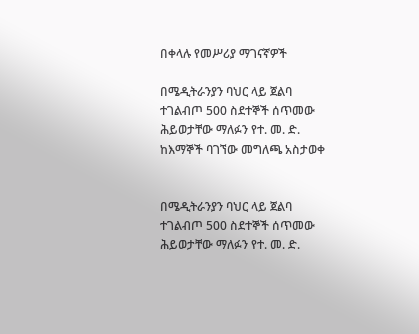በቀላሉ የመሥሪያ ማገናኛዎች

በሜዲትራንያን ባህር ላይ ጀልባ ተገልብጦ 500 ስደተኞች ሰጥመው ሕይወታቸው ማለፉን የተ. መ. ድ. ከእማኞች ባገኘው መግለጫ አስታወቀ


በሜዲትራንያን ባህር ላይ ጀልባ ተገልብጦ 500 ስደተኞች ሰጥመው ሕይወታቸው ማለፉን የተ. መ. ድ.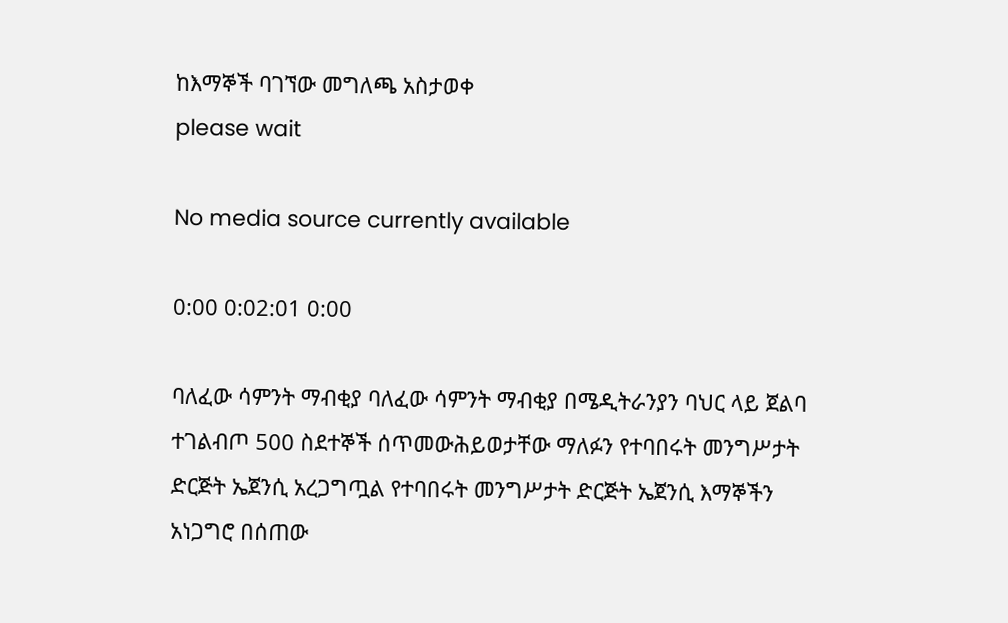ከእማኞች ባገኘው መግለጫ አስታወቀ
please wait

No media source currently available

0:00 0:02:01 0:00

ባለፈው ሳምንት ማብቂያ ባለፈው ሳምንት ማብቂያ በሜዲትራንያን ባህር ላይ ጀልባ ተገልብጦ 500 ስደተኞች ሰጥመውሕይወታቸው ማለፉን የተባበሩት መንግሥታት ድርጅት ኤጀንሲ አረጋግጧል የተባበሩት መንግሥታት ድርጅት ኤጀንሲ እማኞችን አነጋግሮ በሰጠው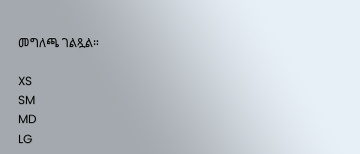መግለጫ ገልጿል።

XS
SM
MD
LG